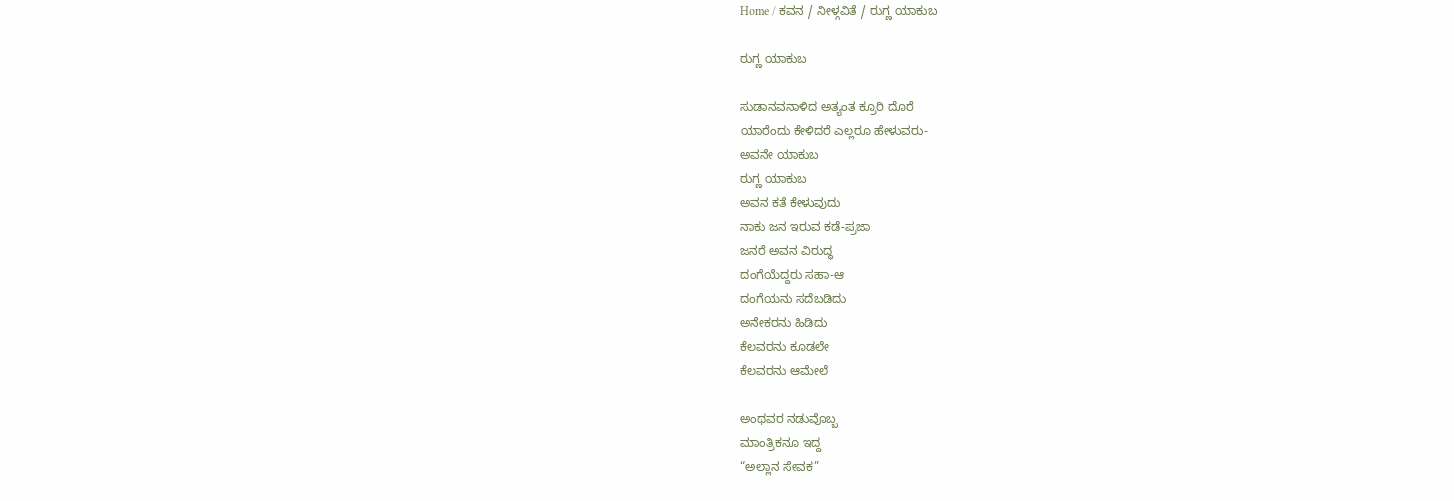Home / ಕವನ / ನೀಳ್ಗವಿತೆ / ರುಗ್ಣ ಯಾಕುಬ

ರುಗ್ಣ ಯಾಕುಬ

ಸುಡಾನವನಾಳಿದ ಅತ್ಯಂತ ಕ್ರೂರಿ ದೊರೆ
ಯಾರೆಂದು ಕೇಳಿದರೆ ಎಲ್ಲರೂ ಹೇಳುವರು-
ಅವನೇ ಯಾಕುಬ
ರುಗ್ಣ ಯಾಕುಬ
ಅವನ ಕತೆ ಕೇಳುವುದು
ನಾಕು ಜನ ಇರುವ ಕಡೆ-ಪ್ರಜಾ
ಜನರೆ ಅವನ ವಿರುದ್ಧ
ದಂಗೆಯೆದ್ದರು ಸಹಾ-ಆ
ದಂಗೆಯನು ಸದೆಬಡಿದು
ಅನೇಕರನು ಹಿಡಿದು
ಕೆಲವರನು ಕೂಡಲೇ
ಕೆಲವರನು ಆಮೇಲೆ

ಅಂಥವರ ನಡುವೊಬ್ಬ
ಮಾಂತ್ರಿಕನೂ ಇದ್ದ
“ಅಲ್ಲಾನ ಸೇವಕ”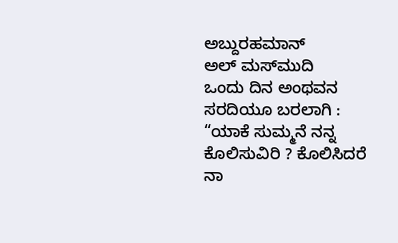ಅಬ್ದುರಹಮಾನ್
ಅಲ್ ಮಸ್‌ಮುದಿ
ಒಂದು ದಿನ ಅಂಥವನ
ಸರದಿಯೂ ಬರಲಾಗಿ :
“ಯಾಕೆ ಸುಮ್ಮನೆ ನನ್ನ
ಕೊಲಿಸುವಿರಿ ? ಕೊಲಿಸಿದರೆ
ನಾ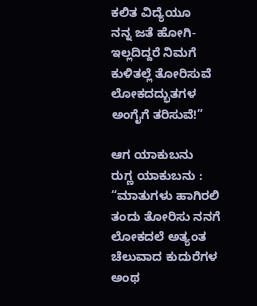ಕಲಿತ ವಿದ್ಯೆಯೂ
ನನ್ನ ಜತೆ ಹೋಗಿ-
ಇಲ್ಲದಿದ್ದರೆ ನಿಮಗೆ
ಕುಳಿತಲ್ಲೆ ತೋರಿಸುವೆ
ಲೋಕದದ್ಭುತಗಳ
ಅಂಗೈಗೆ ತರಿಸುವೆ!”

ಆಗ ಯಾಕುಬನು
ರುಗ್ಣ ಯಾಕುಬನು :
“ಮಾತುಗಳು ಹಾಗಿರಲಿ
ತಂದು ತೋರಿಸು ನನಗೆ
ಲೋಕದಲೆ ಅತ್ಯಂತ
ಚೆಲುವಾದ ಕುದುರೆಗಳ
ಅಂಥ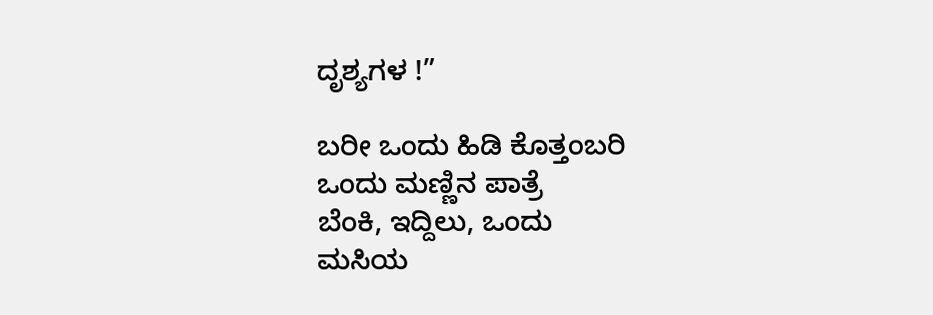ದೃಶ್ಯಗಳ !”

ಬರೀ ಒಂದು ಹಿಡಿ ಕೊತ್ತಂಬರಿ
ಒಂದು ಮಣ್ಣಿನ ಪಾತ್ರೆ
ಬೆಂಕಿ, ಇದ್ದಿಲು, ಒಂದು
ಮಸಿಯ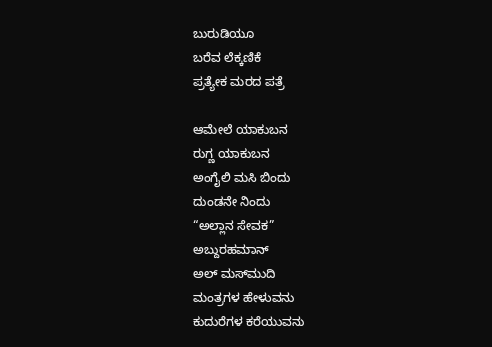ಬುರುಡಿಯೂ
ಬರೆವ ಲೆಕ್ಕಣಿಕೆ
ಪ್ರತ್ಯೇಕ ಮರದ ಪತ್ರೆ

ಆಮೇಲೆ ಯಾಕುಬನ
ರುಗ್ಣ ಯಾಕುಬನ
ಅಂಗೈಲಿ ಮಸಿ ಬಿಂದು
ದುಂಡನೇ ನಿಂದು
“ಅಲ್ಲಾನ ಸೇವಕ”
ಅಬ್ದುರಹಮಾನ್
ಅಲ್ ಮಸ್‌ಮುದಿ
ಮಂತ್ರಗಳ ಹೇಳುವನು
ಕುದುರೆಗಳ ಕರೆಯುವನು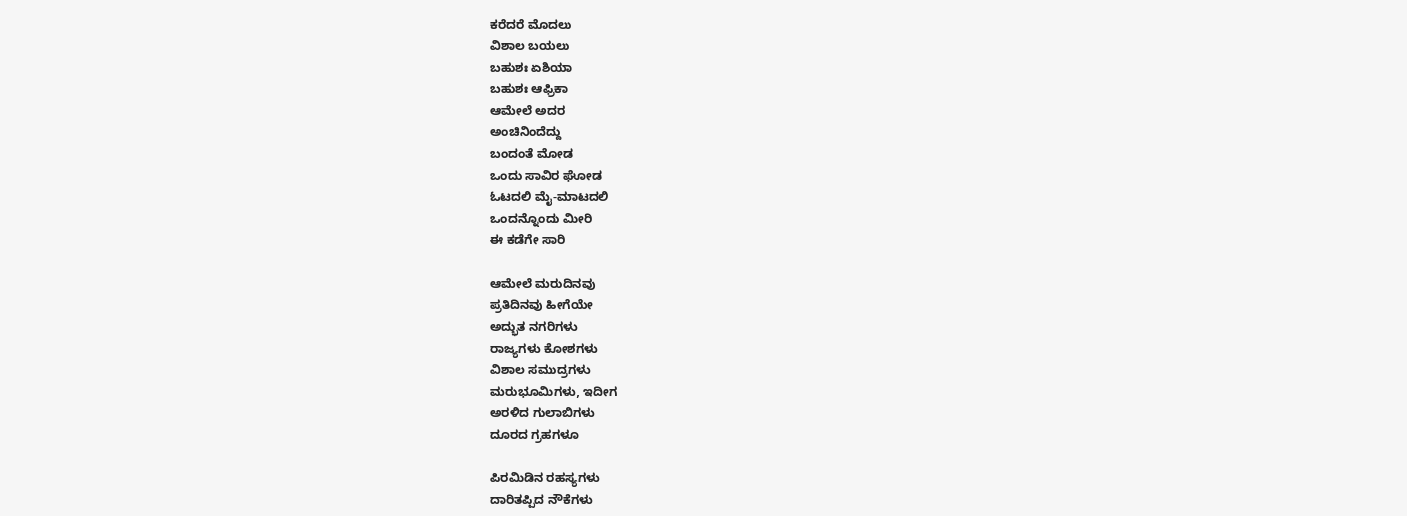ಕರೆದರೆ ಮೊದಲು
ವಿಶಾಲ ಬಯಲು
ಬಹುಶಃ ಏಶಿಯಾ
ಬಹುಶಃ ಆಫ್ರಿಕಾ
ಆಮೇಲೆ ಅದರ
ಅಂಚಿನಿಂದೆದ್ದು
ಬಂದಂತೆ ಮೋಡ
ಒಂದು ಸಾವಿರ ಘೋಡ
ಓಟದಲಿ ಮೈ-ಮಾಟದಲಿ
ಒಂದನ್ನೊಂದು ಮೀರಿ
ಈ ಕಡೆಗೇ ಸಾರಿ

ಆಮೇಲೆ ಮರುದಿನವು
ಪ್ರತಿದಿನವು ಹೀಗೆಯೇ
ಅದ್ಭುತ ನಗರಿಗಳು
ರಾಜ್ಯಗಳು ಕೋಶಗಳು
ವಿಶಾಲ ಸಮುದ್ರಗಳು
ಮರುಭೂಮಿಗಳು, ಇದೀಗ
ಅರಳಿದ ಗುಲಾಬಿಗಳು
ದೂರದ ಗ್ರಹಗಳೂ

ಪಿರಮಿಡಿನ ರಹಸ್ಯಗಳು
ದಾರಿತಪ್ಪಿದ ನೌಕೆಗಳು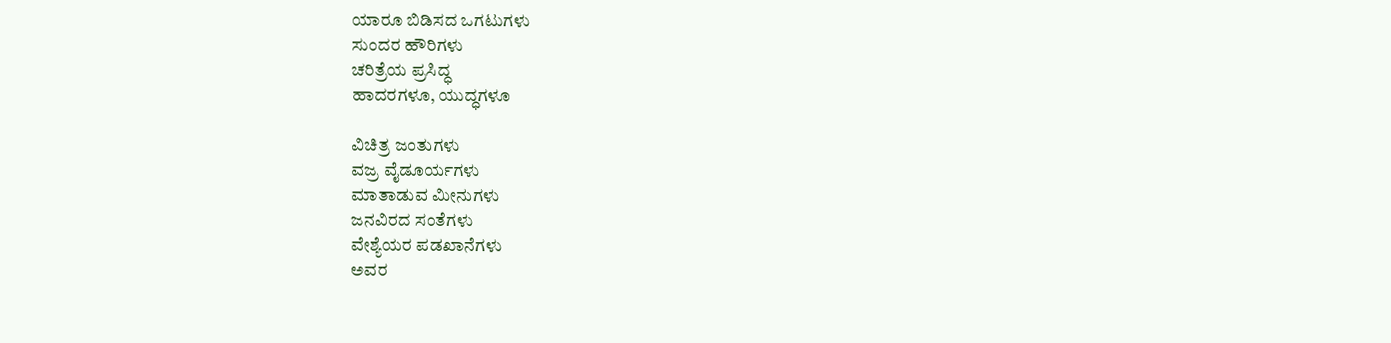ಯಾರೂ ಬಿಡಿಸದ ಒಗಟುಗಳು
ಸುಂದರ ಹೌರಿಗಳು
ಚರಿತ್ರೆಯ ಪ್ರಸಿದ್ಧ
ಹಾದರಗಳೂ, ಯುದ್ಧಗಳೂ

ವಿಚಿತ್ರ ಜಂತುಗಳು
ವಜ್ರ ವೈಡೂರ್ಯಗಳು
ಮಾತಾಡುವ ಮೀನುಗಳು
ಜನವಿರದ ಸಂತೆಗಳು
ವೇಶ್ಯೆಯರ ಪಡಖಾನೆಗಳು
ಅವರ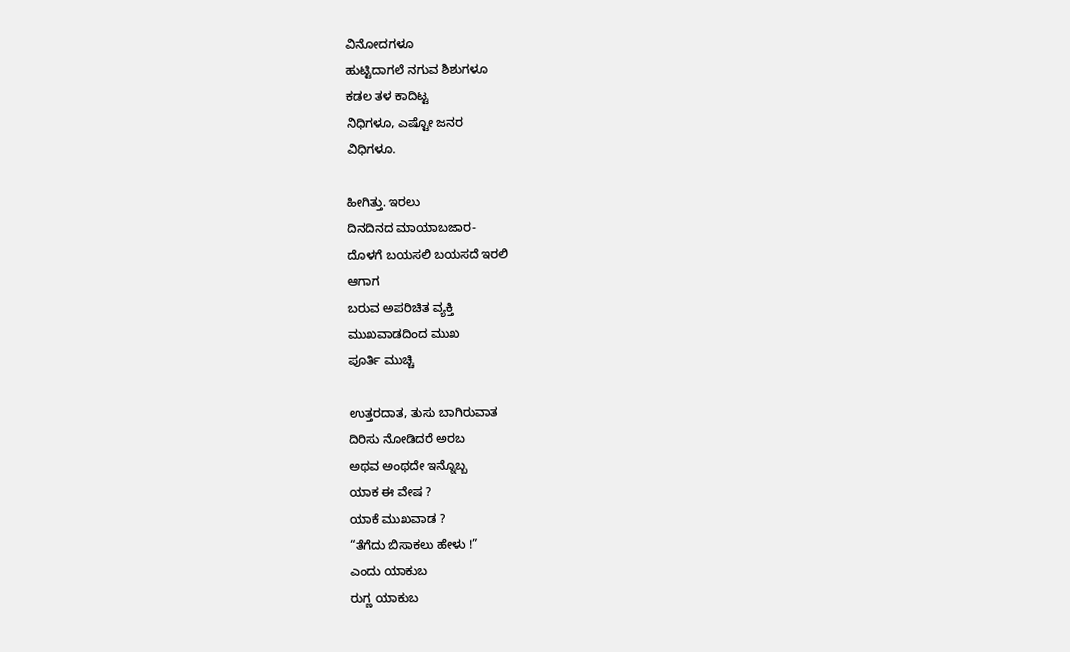ವಿನೋದಗಳೂ
ಹುಟ್ಟಿದಾಗಲೆ ನಗುವ ಶಿಶುಗಳೂ
ಕಡಲ ತಳ ಕಾದಿಟ್ಟ
ನಿಧಿಗಳೂ, ಎಷ್ಟೋ ಜನರ
ವಿಧಿಗಳೂ.

ಹೀಗಿತ್ತು. ಇರಲು
ದಿನದಿನದ ಮಾಯಾಬಜಾರ-
ದೊಳಗೆ ಬಯಸಲಿ ಬಯಸದೆ ಇರಲಿ
ಆಗಾಗ
ಬರುವ ಅಪರಿಚಿತ ವ್ಯಕ್ತಿ
ಮುಖವಾಡದಿಂದ ಮುಖ
ಪೂರ್ತಿ ಮುಚ್ಚಿ

ಉತ್ತರದಾತ, ತುಸು ಬಾಗಿರುವಾತ
ದಿರಿಸು ನೋಡಿದರೆ ಅರಬ
ಅಥವ ಅಂಥದೇ ಇನ್ನೊಬ್ಬ
ಯಾಕ ಈ ವೇಷ ?
ಯಾಕೆ ಮುಖವಾಡ ?
“ತೆಗೆದು ಬಿಸಾಕಲು ಹೇಳು !”
ಎಂದು ಯಾಕುಬ
ರುಗ್ಣ ಯಾಕುಬ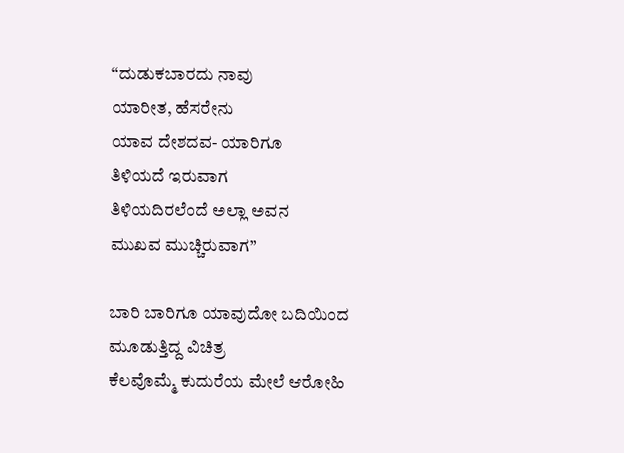“ದುಡುಕಬಾರದು ನಾವು
ಯಾರೀತ, ಹೆಸರೇನು
ಯಾವ ದೇಶದವ- ಯಾರಿಗೂ
ತಿಳಿಯದೆ ಇರುವಾಗ
ತಿಳಿಯದಿರಲೆಂದೆ ಅಲ್ಲಾ ಅವನ
ಮುಖವ ಮುಚ್ಚಿರುವಾಗ”

ಬಾರಿ ಬಾರಿಗೂ ಯಾವುದೋ ಬದಿಯಿಂದ
ಮೂಡುತ್ತಿದ್ದ ವಿಚಿತ್ರ
ಕೆಲವೊಮ್ಮೆ ಕುದುರೆಯ ಮೇಲೆ ಆರೋಹಿ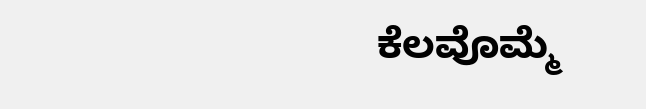ಕೆಲವೊಮ್ಮೆ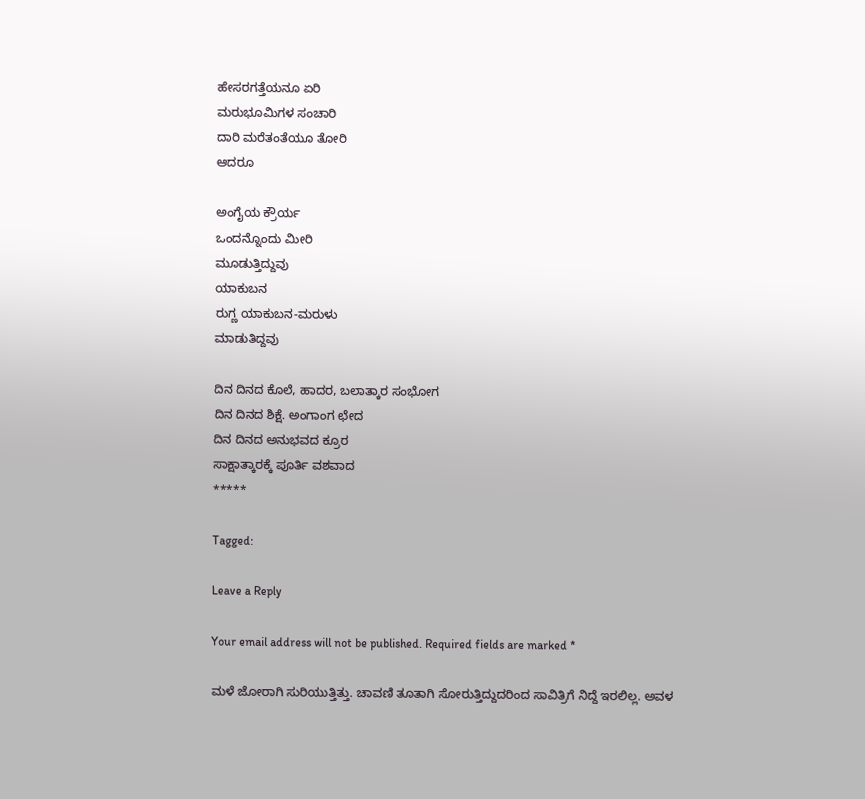ಹೇಸರಗತ್ತೆಯನೂ ಏರಿ
ಮರುಭೂಮಿಗಳ ಸಂಚಾರಿ
ದಾರಿ ಮರೆತಂತೆಯೂ ತೋರಿ
ಆದರೂ

ಅಂಗೈಯ ಕ್ರೌರ್ಯ
ಒಂದನ್ನೊಂದು ಮೀರಿ
ಮೂಡುತ್ತಿದ್ದುವು
ಯಾಕುಬನ
ರುಗ್ಣ ಯಾಕುಬನ-ಮರುಳು
ಮಾಡುತಿದ್ದವು

ದಿನ ದಿನದ ಕೊಲೆ, ಹಾದರ, ಬಲಾತ್ಕಾರ ಸಂಭೋಗ
ದಿನ ದಿನದ ಶಿಕ್ಷೆ. ಅಂಗಾಂಗ ಛೇದ
ದಿನ ದಿನದ ಅನುಭವದ ಕ್ರೂರ
ಸಾಕ್ಷಾತ್ಕಾರಕ್ಕೆ ಪೂರ್ತಿ ವಶವಾದ
*****

Tagged:

Leave a Reply

Your email address will not be published. Required fields are marked *

ಮಳೆ ಜೋರಾಗಿ ಸುರಿಯುತ್ತಿತ್ತು. ಚಾವಣಿ ತೂತಾಗಿ ಸೋರುತ್ತಿದ್ದುದರಿಂದ ಸಾವಿತ್ರಿಗೆ ನಿದ್ದೆ ಇರಲಿಲ್ಲ. ಅವಳ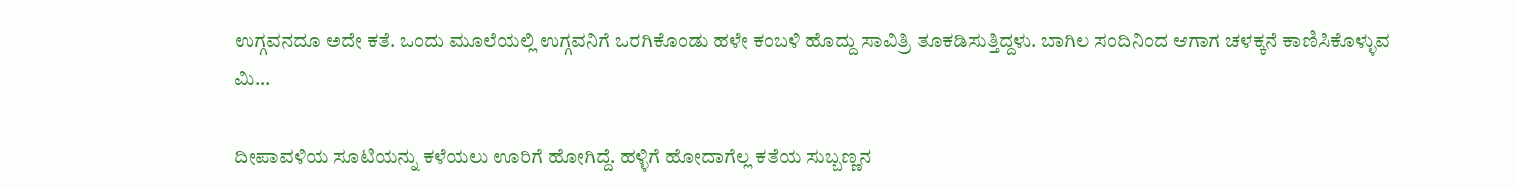ಉಗ್ಗವನದೂ ಅದೇ ಕತೆ. ಒಂದು ಮೂಲೆಯಲ್ಲಿ ಉಗ್ಗವನಿಗೆ ಒರಗಿಕೊಂಡು ಹಳೇ ಕಂಬಳಿ ಹೊದ್ದು ಸಾವಿತ್ರಿ ತೂಕಡಿಸುತ್ತಿದ್ದಳು. ಬಾಗಿಲ ಸಂದಿನಿಂದ ಆಗಾಗ ಚಳಕ್ಕನೆ ಕಾಣಿಸಿಕೊಳ್ಳುವ ಮಿ...

ದೀಪಾವಳಿಯ ಸೂಟಿಯನ್ನು ಕಳೆಯಲು ಊರಿಗೆ ಹೋಗಿದ್ದೆ. ಹಳ್ಳಿಗೆ ಹೋದಾಗೆಲ್ಲ ಕತೆಯ ಸುಬ್ಬಣ್ಣನ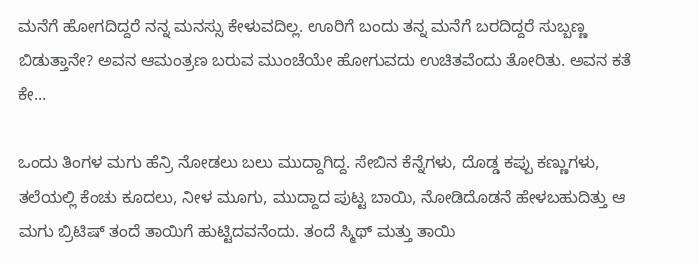ಮನೆಗೆ ಹೋಗದಿದ್ದರೆ ನನ್ನ ಮನಸ್ಸು ಕೇಳುವದಿಲ್ಲ. ಊರಿಗೆ ಬಂದು ತನ್ನ ಮನೆಗೆ ಬರದಿದ್ದರೆ ಸುಬ್ಬಣ್ಣ ಬಿಡುತ್ತಾನೇ? ಅವನ ಆಮಂತ್ರಣ ಬರುವ ಮುಂಚೆಯೇ ಹೋಗುವದು ಉಚಿತವೆಂದು ತೋರಿತು. ಅವನ ಕತೆ ಕೇ...

ಒಂದು ತಿಂಗಳ ಮಗು ಹೆನ್ರಿ ನೋಡಲು ಬಲು ಮುದ್ದಾಗಿದ್ದ. ಸೇಬಿನ ಕೆನ್ನೆಗಳು, ದೊಡ್ಡ ಕಪ್ಪು ಕಣ್ಣುಗಳು, ತಲೆಯಲ್ಲಿ ಕೆಂಚು ಕೂದಲು, ನೀಳ ಮೂಗು, ಮುದ್ದಾದ ಪುಟ್ಟ ಬಾಯಿ, ನೋಡಿದೊಡನೆ ಹೇಳಬಹುದಿತ್ತು ಆ ಮಗು ಬ್ರಿಟಿಷ್ ತಂದೆ ತಾಯಿಗೆ ಹುಟ್ಟಿದವನೆಂದು. ತಂದೆ ಸ್ಮಿಥ್ ಮತ್ತು ತಾಯಿ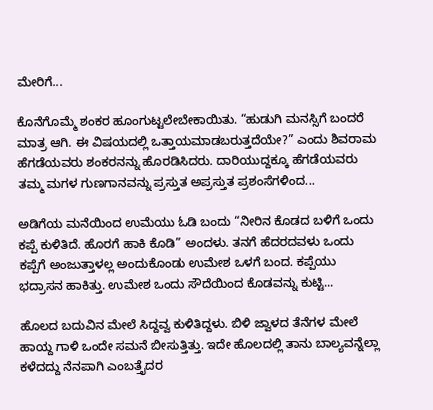ಮೇರಿಗೆ...

ಕೊನೆಗೊಮ್ಮೆ ಶಂಕರ ಹೂಂಗುಟ್ಟಲೇಬೇಕಾಯಿತು. “ಹುಡುಗಿ ಮನಸ್ಸಿಗೆ ಬಂದರೆ ಮಾತ್ರ ಆಗಿ. ಈ ವಿಷಯದಲ್ಲಿ ಒತ್ತಾಯಮಾಡಬರುತ್ತದೆಯೇ?” ಎಂದು ಶಿವರಾಮ ಹೆಗಡೆಯವರು ಶಂಕರನನ್ನು ಹೊರಡಿಸಿದರು. ದಾರಿಯುದ್ದಕ್ಕೂ ಹೆಗಡೆಯವರು ತಮ್ಮ ಮಗಳ ಗುಣಗಾನವನ್ನು ಪ್ರಸ್ತುತ ಅಪ್ರಸ್ತುತ ಪ್ರಶಂಸೆಗಳಿಂದ...

ಅಡಿಗೆಯ ಮನೆಯಿಂದ ಉಮೆಯು ಓಡಿ ಬಂದು “ನೀರಿನ ಕೊಡದ ಬಳಿಗೆ ಒಂದು ಕಪ್ಪೆ ಕುಳಿತಿದೆ. ಹೊರಗೆ ಹಾಕಿ ಕೊಡಿ” ಅಂದಳು. ತನಗೆ ಹೆದರದವಳು ಒಂದು ಕಪ್ಪೆಗೆ ಅಂಜುತ್ತಾಳಲ್ಲ ಅಂದುಕೊಂಡು ಉಮೇಶ ಒಳಗೆ ಬಂದ. ಕಪ್ಪೆಯು ಭದ್ರಾಸನ ಹಾಕಿತ್ತು. ಉಮೇಶ ಒಂದು ಸೌದೆಯಿಂದ ಕೊಡವನ್ನು ಕುಟ್ಟಿ...

ಹೊಲದ ಬದುವಿನ ಮೇಲೆ ಸಿದ್ದವ್ವ ಕುಳಿತಿದ್ದಳು. ಬಿಳಿ ಜ್ವಾಳದ ತೆನೆಗಳ ಮೇಲೆ ಹಾಯ್ದ ಗಾಳಿ ಒಂದೇ ಸಮನೆ ಬೀಸುತ್ತಿತ್ತು. ಇದೇ ಹೊಲದಲ್ಲಿ ತಾನು ಬಾಲ್ಯವನ್ನೆಲ್ಲಾ ಕಳೆದದ್ದು ನೆನಪಾಗಿ ಎಂಬತ್ತೈದರ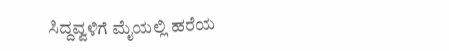ಸಿದ್ದವ್ವಳಿಗೆ ಮೈಯಲ್ಲಿ ಹರೆಯ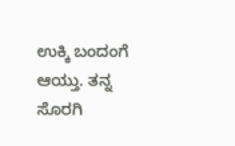ಉಕ್ಕಿ ಬಂದಂಗೆ ಆಯ್ತು. ತನ್ನ ಸೊರಗಿ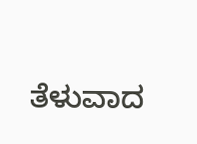ತೆಳುವಾದ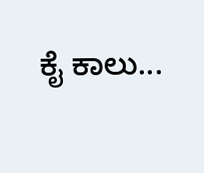ಕೈ ಕಾಲು...